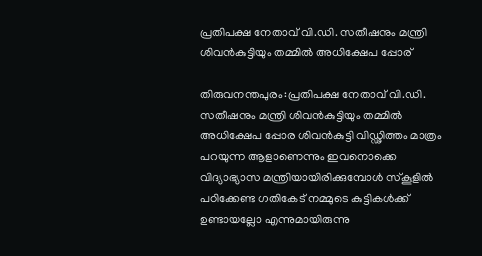പ്രതിപക്ഷ നേതാവ് വി.ഡി. സതീഷനും മന്ത്രി ശിവൻകുട്ടിയും തമ്മിൽ അധിക്ഷേപ പ്പോര്

തിരുവനന്തപുരം:പ്രതിപക്ഷ നേതാവ് വി.ഡി. സതീഷനും മന്ത്രി ശിവൻകുട്ടിയും തമ്മിൽ അധിക്ഷേപ പ്പോര ശിവൻകുട്ടി വിഡ്ഢിത്തം മാത്രം പറയുന്ന ആളാണെന്നും ഇവനൊക്കെ വിദ്യാഭ്യാസ മന്ത്രിയായിരിക്കുമ്പോൾ സ്കൂളിൽ പഠിക്കേണ്ട ഗതികേട് നമ്മുടെ കുട്ടികൾക്ക് ഉണ്ടായല്ലോ എന്നുമായിരുന്നു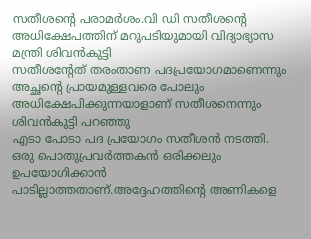സതീശന്‍റെ പരാമര്‍ശം.വി ഡി സതീശൻ്റെ അധിക്ഷേപത്തിന് മറുപടിയുമായി വിദ്യാഭ്യാസ മന്ത്രി ശിവന്‍കുട്ടി
സതീശന്‍റേത് തരംതാണ പദപ്രയോഗമാണെന്നും അച്ഛന്റെ പ്രായമുള്ളവരെ പോലും അധിക്ഷേപിക്കുന്നയാളാണ് സതീശനെന്നും ശിവൻകുട്ടി പറഞ്ഞു
എടാ പോടാ പദ പ്രയോഗം സതീശന്‍ നടത്തി. ഒരു പൊതുപ്രവർത്തകൻ ഒരിക്കലും ഉപയോഗിക്കാൻ പാടില്ലാത്തതാണ്.അദ്ദേഹത്തിൻ്റെ അണികളെ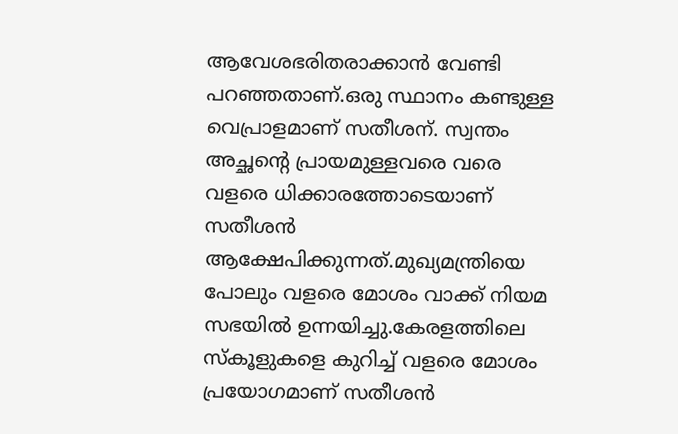ആവേശഭരിതരാക്കാൻ വേണ്ടി പറഞ്ഞതാണ്.ഒരു സ്ഥാനം കണ്ടുള്ള വെപ്രാളമാണ് സതീശന്. സ്വന്തം അച്ഛന്റെ പ്രായമുള്ളവരെ വരെ വളരെ ധിക്കാരത്തോടെയാണ് സതീശൻ ആക്ഷേപിക്കുന്നത്.മുഖ്യമന്ത്രിയെ പോലും വളരെ മോശം വാക്ക് നിയമ സഭയിൽ ഉന്നയിച്ചു.കേരളത്തിലെ സ്കൂളുകളെ കുറിച്ച് വളരെ മോശം പ്രയോഗമാണ് സതീശൻ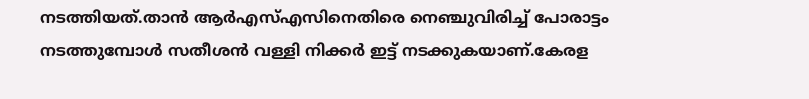നടത്തിയത്.താൻ ആർഎസ്എസിനെതിരെ നെഞ്ചുവിരിച്ച് പോരാട്ടം നടത്തുമ്പോൾ സതീശൻ വള്ളി നിക്കർ ഇട്ട് നടക്കുകയാണ്.കേരള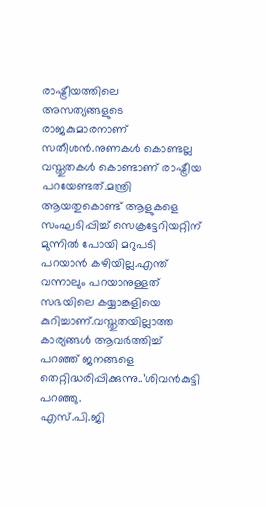രാഷ്ട്രീയത്തിലെ അസത്യങ്ങളുടെ രാജകുമാരനാണ് സതീശൻ.നുണകൾ കൊണ്ടല്ല വസ്തുതകൾ കൊണ്ടാണ് രാഷ്ട്രീയ പറയേണ്ടത്.മന്ത്രി ആയതുകൊണ്ട് ആളുകളെ സംഘടിപ്പിച്ച് സെക്രട്ടേറിയറ്റിന് മുന്നിൽ പോയി മറുപടി പറയാൻ കഴിയില്ല.എന്ത് വന്നാലും പറയാനുള്ളത് സഭയിലെ കയ്യാങ്കളിയെ കുറിച്ചാണ്.വസ്തുതയില്ലാത്ത കാര്യങ്ങൾ ആവർത്തിച്ച് പറഞ്ഞ് ജനങ്ങളെ തെറ്റിദ്ധരിപ്പിക്കുന്നു..’ശിവന്‍കുട്ടി പറഞ്ഞു.
എസ്.പി.ജി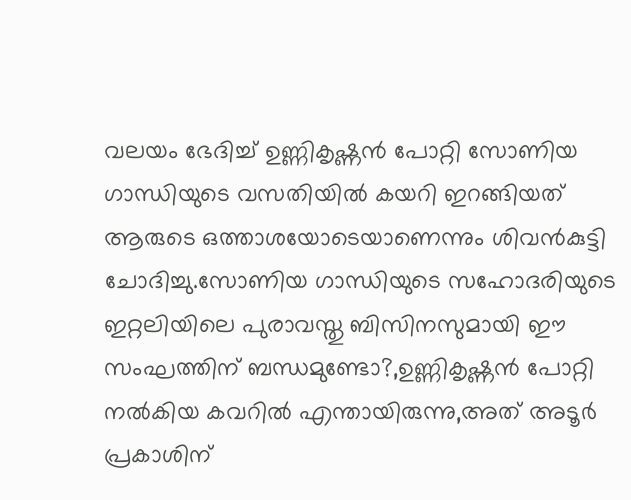വലയം ഭേദിച്ച് ഉണ്ണികൃഷ്ണൻ പോറ്റി സോണിയ ഗാന്ധിയുടെ വസതിയിൽ കയറി ഇറങ്ങിയത് ആരുടെ ഒത്താശയോടെയാണെന്നും ശിവന്‍കുട്ടി ചോദിച്ചു.സോണിയ ഗാന്ധിയുടെ സഹോദരിയുടെ ഇറ്റലിയിലെ പുരാവസ്തു ബിസിനസുമായി ഈ സംഘത്തിന് ബന്ധമുണ്ടോ?,ഉണ്ണികൃഷ്ണൻ പോറ്റി നൽകിയ കവറിൽ എന്തായിരുന്നു,അത് അടൂർ പ്രകാശിന്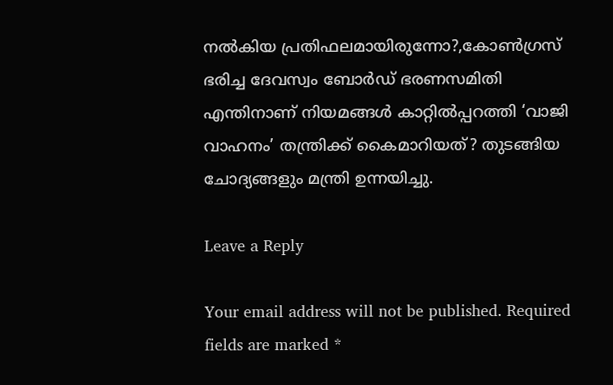നൽകിയ പ്രതിഫലമായിരുന്നോ?,കോൺഗ്രസ് ഭരിച്ച ദേവസ്വം ബോർഡ് ഭരണസമിതി എന്തിനാണ് നിയമങ്ങൾ കാറ്റിൽപ്പറത്തി ‘വാജി വാഹനം’ തന്ത്രിക്ക് കൈമാറിയത്? തുടങ്ങിയ ചോദ്യങ്ങളും മന്ത്രി ഉന്നയിച്ചു.

Leave a Reply

Your email address will not be published. Required fields are marked *